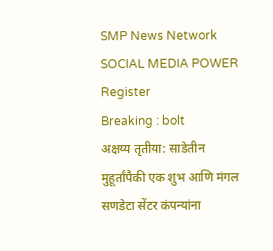SMP News Network
SOCIAL MEDIA POWER
Register
Breaking : bolt
अक्षय्य तृतीया: साडेतीन मुहूर्तांपैकी एक शुभ आणि मंगल सणडेटा सेंटर कंपन्यांना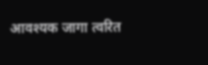आवश्यक जागा त्वरित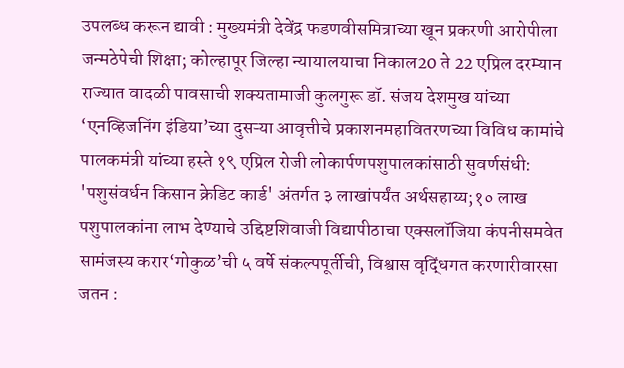उपलब्ध करून द्यावी : मुख्यमंत्री देवेंद्र फडणवीसमित्राच्या खून प्रकरणी आरोपीला जन्मठेपेची शिक्षा; कोल्हापूर जिल्हा न्यायालयाचा निकाल20 ते 22 एप्रिल दरम्यान राज्यात वादळी पावसाची शक्यतामाजी कुलगुरू डॉ. संजय देशमुख यांच्या ‘एनव्हिजनिंग इंडिया’च्या दुसऱ्या आवृत्तीचे प्रकाशनमहावितरणच्या विविध कामांचे पालकमंत्री यांच्या हस्ते १९ एप्रिल रोजी लोकार्पणपशुपालकांसाठी सुवर्णसंधी: 'पशुसंवर्धन किसान क्रेडिट कार्ड' अंतर्गत ३ लाखांपर्यंत अर्थसहाय्य;१० लाख पशुपालकांना लाभ देण्याचे उद्दिष्टशिवाजी विद्यापीठाचा एक्सलॉजिया कंपनीसमवेत सामंजस्य करार‘गोकुळ’ची ५ वर्षे संकल्पपूर्तीची, विश्वास वृद्धिंगत करणारीवारसा जतन :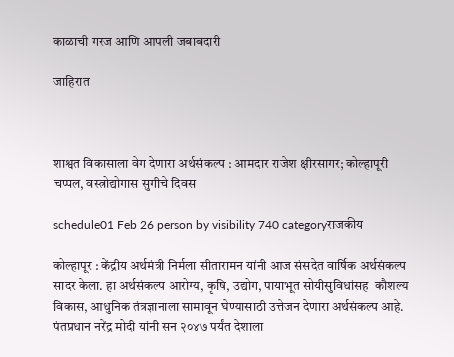काळाची गरज आणि आपली जबाबदारी

जाहिरात



शाश्वत विकासाला वेग देणारा अर्थसंकल्प : आमदार राजेश क्षीरसागर; कोल्हापूरी चप्पल, वस्त्रोद्योगास सुगीचे दिवस

schedule01 Feb 26 person by visibility 740 categoryराजकीय

कोल्हापूर : केंद्रीय अर्थमंत्री निर्मला सीतारामन यांनी आज संसदेत वार्षिक अर्थसंकल्प सादर केला. हा अर्थसंकल्प आरोग्य, कृषि, उद्योग, पायाभूत सोयीसुविधांसह  कौशल्य विकास, आधुनिक तंत्रज्ञानाला सामावून घेण्यासाठी उत्तेजन देणारा अर्थसंकल्प आहे. पंतप्रधान नरेंद्र मोदी यांनी सन २०४७ पर्यंत देशाला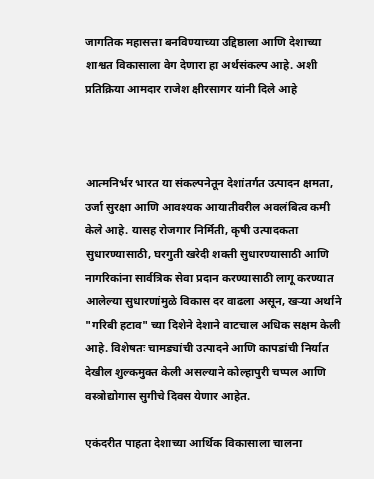जागतिक महासत्ता बनविण्याच्या उद्दिष्ठाला आणि देशाच्या शाश्वत विकासाला वेग देणारा हा अर्थसंकल्प आहे. अशी प्रतिक्रिया आमदार राजेश क्षीरसागर यांनी दिले आहे



आत्मनिर्भर भारत या संकल्पनेतून देशांतर्गत उत्पादन क्षमता, उर्जा सुरक्षा आणि आवश्यक आयातीवरील अवलंबित्व कमी केले आहे. यासह रोजगार निर्मिती, कृषी उत्पादकता सुधारण्यासाठी, घरगुती खरेदी शक्ती सुधारण्यासाठी आणि नागरिकांना सार्वत्रिक सेवा प्रदान करण्यासाठी लागू करण्यात आलेल्या सुधारणांमुळे विकास दर वाढला असून, खऱ्या अर्थाने "गरिबी हटाव" च्या दिशेने देशाने वाटचाल अधिक सक्षम केली आहे. विशेषतः चामड्यांची उत्पादने आणि कापडांची निर्यात देखील शुल्कमुक्त केली असल्याने कोल्हापुरी चप्पल आणि वस्त्रोद्योगास सुगीचे दिवस येणार आहेत.

एकंदरीत पाहता देशाच्या आर्थिक विकासाला चालना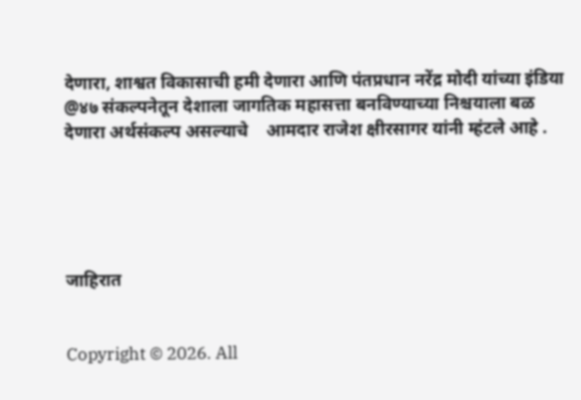देणारा, शाश्वत विकासाची हमी देणारा आणि पंतप्रधान नरेंद्र मोदी यांच्या इंडिया @४७ संकल्पनेतून देशाला जागतिक महासत्ता बनविण्याच्या निश्चयाला बळ देणारा अर्थसंकल्प असल्याचे    आमदार राजेश क्षीरसागर यांनी म्हंटले आहे .





जाहिरात


Copyright © 2026. All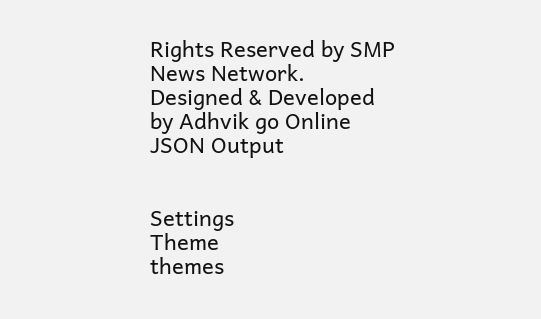Rights Reserved by SMP News Network.
Designed & Developed by Adhvik go Online
JSON Output


Settings
Theme
themes